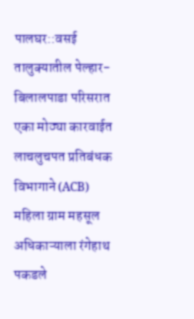पालघर::वसई तालुक्यातील पेल्हार-बिलालपाडा परिसरात एका मोठ्या कारवाईत लाचलुचपत प्रतिबंधक विभागाने (ACB) महिला ग्राम महसूल अधिकाऱ्याला रंगेहाथ पकडले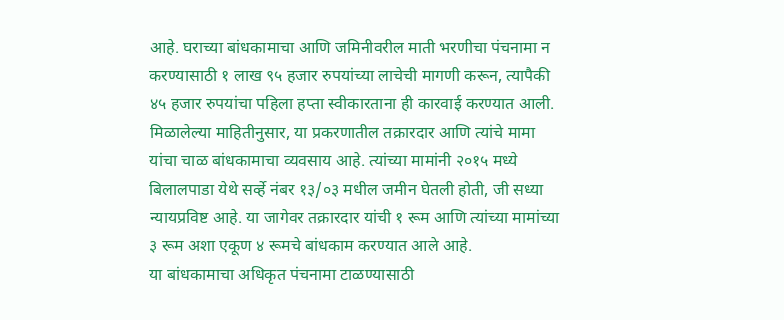आहे. घराच्या बांधकामाचा आणि जमिनीवरील माती भरणीचा पंचनामा न करण्यासाठी १ लाख ९५ हजार रुपयांच्या लाचेची मागणी करून, त्यापैकी ४५ हजार रुपयांचा पहिला हप्ता स्वीकारताना ही कारवाई करण्यात आली.
मिळालेल्या माहितीनुसार, या प्रकरणातील तक्रारदार आणि त्यांचे मामा यांचा चाळ बांधकामाचा व्यवसाय आहे. त्यांच्या मामांनी २०१५ मध्ये बिलालपाडा येथे सर्व्हे नंबर १३/०३ मधील जमीन घेतली होती, जी सध्या न्यायप्रविष्ट आहे. या जागेवर तक्रारदार यांची १ रूम आणि त्यांच्या मामांच्या ३ रूम अशा एकूण ४ रूमचे बांधकाम करण्यात आले आहे.
या बांधकामाचा अधिकृत पंचनामा टाळण्यासाठी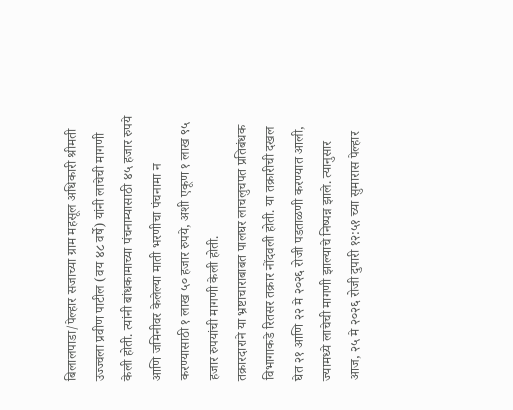बिलालपाडा/पेल्हार सजाच्या ग्राम महसूल अधिकारी श्रीमती उज्ज्वला प्रवीण पाटील (वय ४८ वर्षे) यांनी लाचेची मागणी केली होती. त्यांनी बांधकामाच्या पंचनाम्यासाठी ४५ हजार रुपये आणि जमिनीवर केलेल्या माती भरणीचा पंचनामा न करण्यासाठी १ लाख ५० हजार रुपये, अशी एकूण १ लाख ९५ हजार रुपयांची मागणी केली होती.
तक्रारदाराने या भ्रष्टाचाराबाबत पालघर लाचलुचपत प्रतिबंधक विभागाकडे रितसर तक्रार नोंदवली होती. या तक्रारीची दखल घेत २१ आणि २२ मे २०२६ रोजी पडताळणी करण्यात आली, ज्यामध्ये लाचेची मागणी झाल्याचे निष्पन्न झाले. त्यानुसार आज, २५ मे २०२६ रोजी दुपारी १२:५१ च्या सुमारास पेल्हार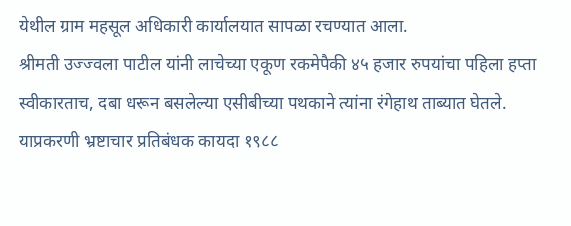येथील ग्राम महसूल अधिकारी कार्यालयात सापळा रचण्यात आला.
श्रीमती उज्ज्वला पाटील यांनी लाचेच्या एकूण रकमेपैकी ४५ हजार रुपयांचा पहिला हप्ता स्वीकारताच, दबा धरून बसलेल्या एसीबीच्या पथकाने त्यांना रंगेहाथ ताब्यात घेतले. याप्रकरणी भ्रष्टाचार प्रतिबंधक कायदा १९८८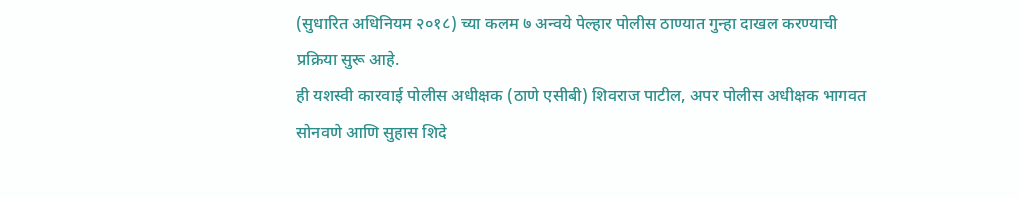(सुधारित अधिनियम २०१८) च्या कलम ७ अन्वये पेल्हार पोलीस ठाण्यात गुन्हा दाखल करण्याची प्रक्रिया सुरू आहे.
ही यशस्वी कारवाई पोलीस अधीक्षक (ठाणे एसीबी) शिवराज पाटील, अपर पोलीस अधीक्षक भागवत सोनवणे आणि सुहास शिदे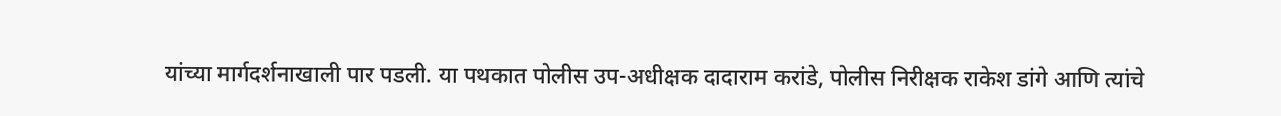यांच्या मार्गदर्शनाखाली पार पडली. या पथकात पोलीस उप-अधीक्षक दादाराम करांडे, पोलीस निरीक्षक राकेश डांगे आणि त्यांचे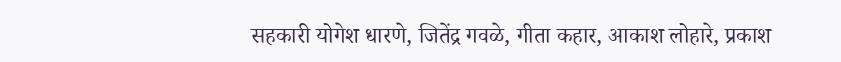सहकारी योगेश धारणे, जितेंद्र गवळे, गीता कहार, आकाश लोहारे, प्रकाश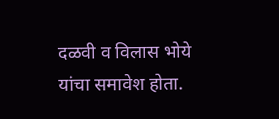दळवी व विलास भोये यांचा समावेश होता.